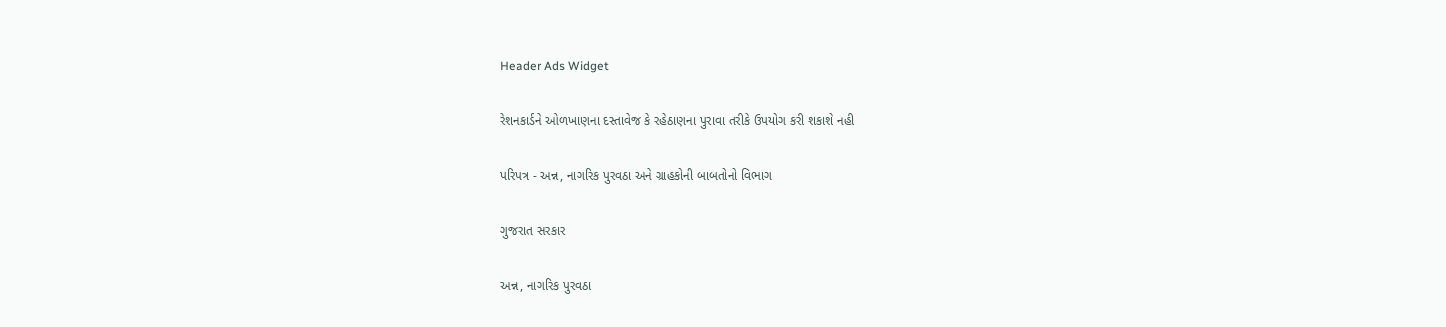Header Ads Widget

રેશનકાર્ડને ઓળખાણના દસ્તાવેજ કે રહેઠાણના પુરાવા તરીકે ઉપયોગ કરી શકાશે નહી

પરિપત્ર - અન્ન, નાગરિક પુરવઠા અને ગ્રાહકોની બાબતોનો વિભાગ

ગુજરાત સરકાર

અન્ન, નાગરિક પુરવઠા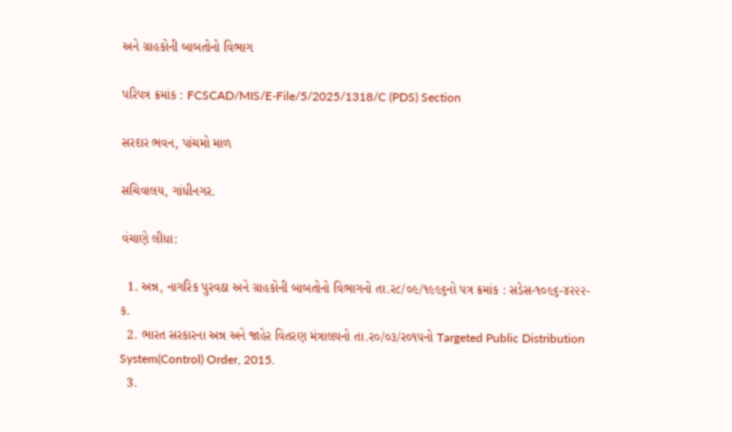અને ગ્રાહકોની બાબતોનો વિભાગ

પરિપત્ર ક્રમાંક : FCSCAD/MIS/E-File/5/2025/1318/C (PDS) Section

સરદાર ભવન, પાંચમો માળ

સચિવાલય, ગાંધીનગર.

વંચાણે લીધા:

  1. અન્ન, નાગરિક પુરવઠા અને ગ્રાહકોની બાબતોનો વિભાગનો તા.ર૮/૦૯/૧૯૯૬નો પત્ર ક્રમાંક : સડેસ-૧૦૯૬-૪૨૨૨-ક.
  2. ભારત સરકારના અન્ન અને જાહેર વિતરણ મંત્રાલયનો તા.ર૦/૦૩/ર૦૧૫નો Targeted Public Distribution System(Control) Order, 2015.
  3.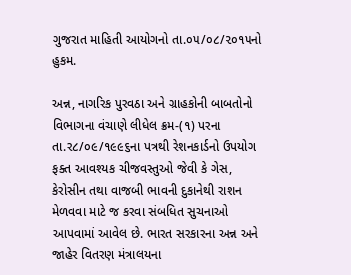ગુજરાત માહિતી આયોગનો તા.૦૫/૦૮/૨૦૧૫નો હુકમ.

અન્ન, નાગરિક પુરવઠા અને ગ્રાહકોની બાબતોનો વિભાગના વંચાણે લીધેલ ક્રમ-(૧) પરના તા.ર૮/૦૯/૧૯૯૬ના પત્રથી રેશનકાર્ડનો ઉપયોગ ફક્ત આવશ્યક ચીજવસ્તુઓ જેવી કે ગેસ, કેરોસીન તથા વાજબી ભાવની દુકાનેથી રાશન મેળવવા માટે જ કરવા સંબધિત સુચનાઓ આપવામાં આવેલ છે. ભારત સરકારના અન્ન અને જાહેર વિતરણ મંત્રાલયના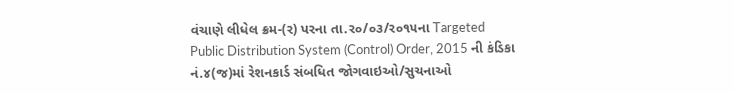વંચાણે લીધેલ ક્રમ-(ર) પરના તા.ર૦/૦૩/ર૦૧૫ના Targeted Public Distribution System (Control) Order, 2015 ની કંડિકા નં.૪(જ)માં રેશનકાર્ડ સંબધિત જોગવાઇઓ/સુચનાઓ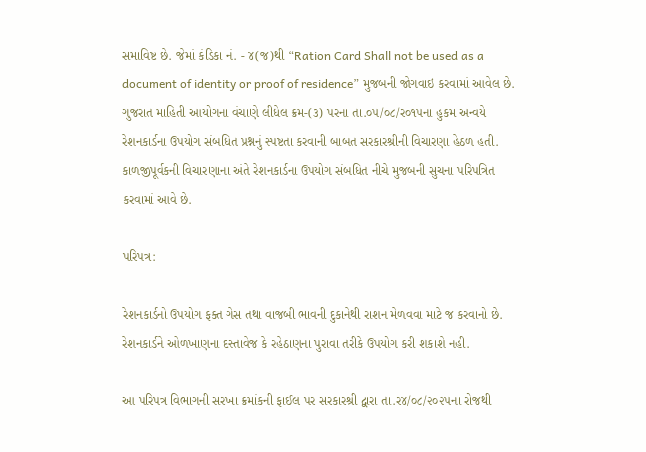સમાવિષ્ટ છે. જેમાં કંડિકા નં. - ૪(જ)થી “Ration Card Shall not be used as a document of identity or proof of residence” મુજબની જોગવાઇ કરવામાં આવેલ છે. ગુજરાત માહિતી આયોગના વંચાણે લીધેલ ક્રમ-(૩) પરના તા.૦૫/૦૮/ર૦૧૫ના હુકમ અન્વયે રેશનકાર્ડના ઉપયોગ સંબધિત પ્રશ્નનું સ્પષ્ટતા કરવાની બાબત સરકારશ્રીની વિચારણા હેઠળ હતી. કાળજીપૂર્વકની વિચારણાના અંતે રેશનકાર્ડના ઉપયોગ સંબધિત નીચે મુજબની સુચના પરિપત્રિત કરવામાં આવે છે.

પરિપત્ર:

રેશનકાર્ડનો ઉપયોગ ફક્ત ગેસ તથા વાજબી ભાવની દુકાનેથી રાશન મેળવવા માટે જ કરવાનો છે. રેશનકાર્ડને ઓળખાણના દસ્તાવેજ કે રહેઠાણના પુરાવા તરીકે ઉપયોગ કરી શકાશે નહી.

આ પરિપત્ર વિભાગની સરખા ક્રમાંકની ફાઈલ પર સરકારશ્રી દ્વારા તા.ર૪/૦૮/૨૦૨૫ના રોજથી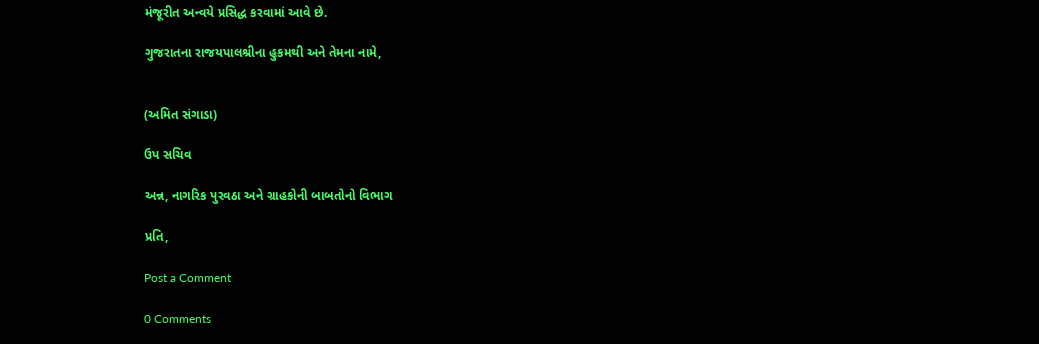મંજૂરીત અન્વયે પ્રસિદ્ધ કરવામાં આવે છે.

ગુજરાતના રાજયપાલશ્રીના હુકમથી અને તેમના નામે,


(અમિત સંગાડા)

ઉપ સચિવ

અન્ન, નાગરિક પુરવઠા અને ગ્રાહકોની બાબતોનો વિભાગ

પ્રતિ,

Post a Comment

0 Comments